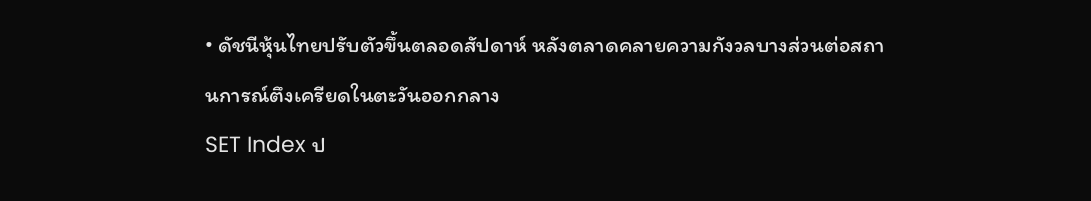• ดัชนีหุ้นไทยปรับตัวขึ้นตลอดสัปดาห์ หลังตลาดคลายความกังวลบางส่วนต่อสถานการณ์ตึงเครียดในตะวันออกกลาง
SET Index ป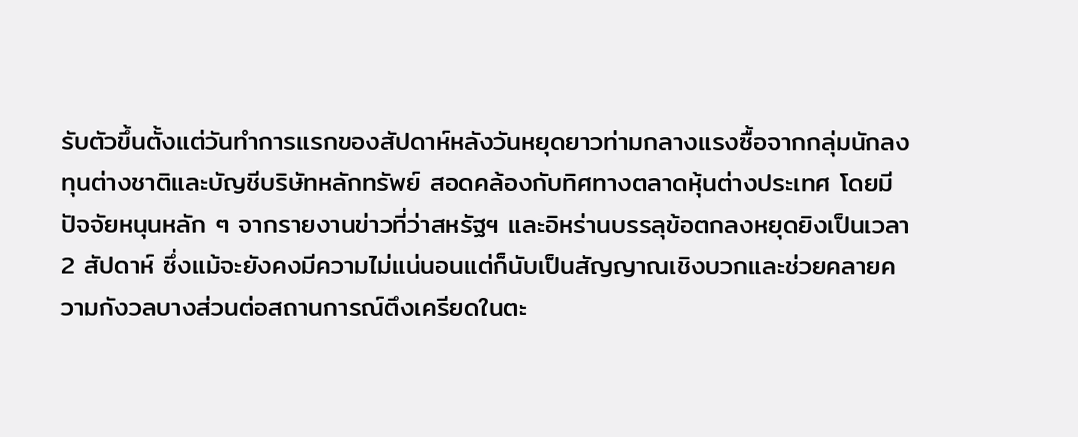รับตัวขึ้นตั้งแต่วันทำการแรกของสัปดาห์หลังวันหยุดยาวท่ามกลางแรงซื้อจากกลุ่มนักลงทุนต่างชาติและบัญชีบริษัทหลักทรัพย์ สอดคล้องกับทิศทางตลาดหุ้นต่างประเทศ โดยมีปัจจัยหนุนหลัก ๆ จากรายงานข่าวที่ว่าสหรัฐฯ และอิหร่านบรรลุข้อตกลงหยุดยิงเป็นเวลา 2 สัปดาห์ ซึ่งแม้จะยังคงมีความไม่แน่นอนแต่ก็นับเป็นสัญญาณเชิงบวกและช่วยคลายความกังวลบางส่วนต่อสถานการณ์ตึงเครียดในตะ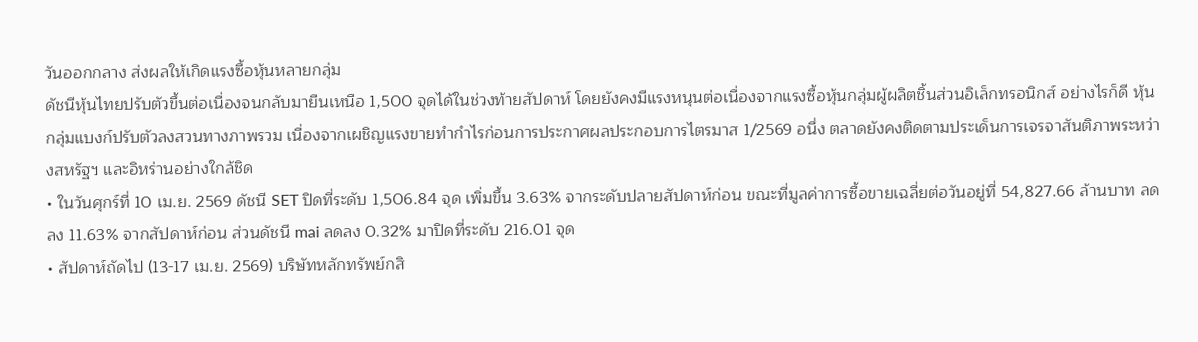วันออกกลาง ส่งผลให้เกิดแรงซื้อหุ้นหลายกลุ่ม
ดัชนีหุ้นไทยปรับตัวขึ้นต่อเนื่องจนกลับมายืนเหนือ 1,500 จุดได้ในช่วงท้ายสัปดาห์ โดยยังคงมีแรงหนุนต่อเนื่องจากแรงซื้อหุ้นกลุ่มผู้ผลิตชิ้นส่วนอิเล็กทรอนิกส์ อย่างไรก็ดี หุ้นกลุ่มแบงก์ปรับตัวลงสวนทางภาพรวม เนื่องจากเผชิญแรงขายทำกำไรก่อนการประกาศผลประกอบการไตรมาส 1/2569 อนึ่ง ตลาดยังคงติดตามประเด็นการเจรจาสันติภาพระหว่างสหรัฐฯ และอิหร่านอย่างใกล้ชิด
• ในวันศุกร์ที่ 10 เม.ย. 2569 ดัชนี SET ปิดที่ระดับ 1,506.84 จุด เพิ่มขึ้น 3.63% จากระดับปลายสัปดาห์ก่อน ขณะที่มูลค่าการซื้อขายเฉลี่ยต่อวันอยู่ที่ 54,827.66 ล้านบาท ลดลง 11.63% จากสัปดาห์ก่อน ส่วนดัชนี mai ลดลง 0.32% มาปิดที่ระดับ 216.01 จุด
• สัปดาห์ถัดไป (13-17 เม.ย. 2569) บริษัทหลักทรัพย์กสิ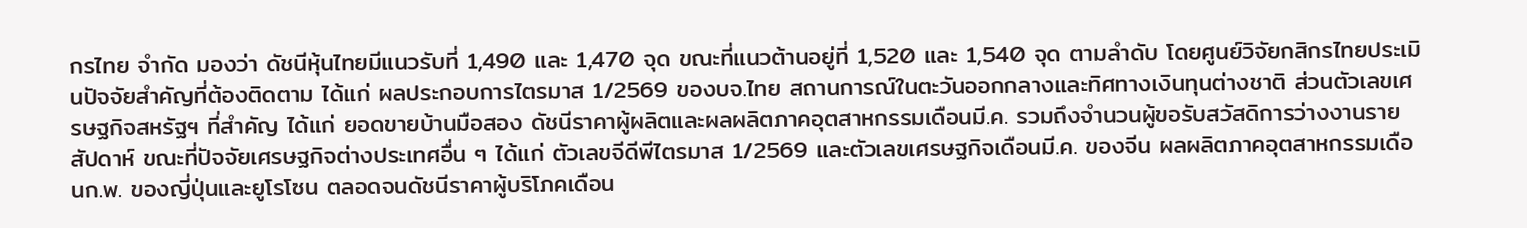กรไทย จำกัด มองว่า ดัชนีหุ้นไทยมีแนวรับที่ 1,490 และ 1,470 จุด ขณะที่แนวต้านอยู่ที่ 1,520 และ 1,540 จุด ตามลำดับ โดยศูนย์วิจัยกสิกรไทยประเมินปัจจัยสำคัญที่ต้องติดตาม ได้แก่ ผลประกอบการไตรมาส 1/2569 ของบจ.ไทย สถานการณ์ในตะวันออกกลางและทิศทางเงินทุนต่างชาติ ส่วนตัวเลขเศรษฐกิจสหรัฐฯ ที่สำคัญ ได้แก่ ยอดขายบ้านมือสอง ดัชนีราคาผู้ผลิตและผลผลิตภาคอุตสาหกรรมเดือนมี.ค. รวมถึงจำนวนผู้ขอรับสวัสดิการว่างงานรายสัปดาห์ ขณะที่ปัจจัยเศรษฐกิจต่างประเทศอื่น ๆ ได้แก่ ตัวเลขจีดีพีไตรมาส 1/2569 และตัวเลขเศรษฐกิจเดือนมี.ค. ของจีน ผลผลิตภาคอุตสาหกรรมเดือนก.พ. ของญี่ปุ่นและยูโรโซน ตลอดจนดัชนีราคาผู้บริโภคเดือน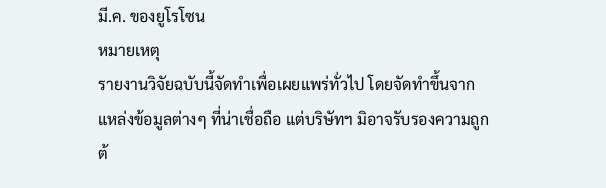มี.ค. ของยูโรโซน
หมายเหตุ
รายงานวิจัยฉบับนี้จัดทำเพื่อเผยแพร่ทั่วไป โดยจัดทำขึ้นจากแหล่งข้อมูลต่างๆ ที่น่าเชื่อถือ แต่บริษัทฯ มิอาจรับรองความถูกต้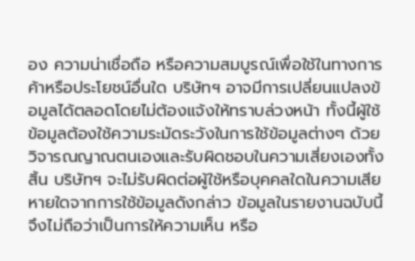อง ความน่าเชื่อถือ หรือความสมบูรณ์เพื่อใช้ในทางการค้าหรือประโยชน์อื่นใด บริษัทฯ อาจมีการเปลี่ยนแปลงข้อมูลได้ตลอดโดยไม่ต้องแจ้งให้ทราบล่วงหน้า ทั้งนี้ผู้ใช้ข้อมูลต้องใช้ความระมัดระวังในการใช้ข้อมูลต่างๆ ด้วยวิจารณญาณตนเองและรับผิดชอบในความเสี่ยงเองทั้งสิ้น บริษัทฯ จะไม่รับผิดต่อผู้ใช้หรือบุคคลใดในความเสียหายใดจากการใช้ข้อมูลดังกล่าว ข้อมูลในรายงานฉบับนี้จึงไม่ถือว่าเป็นการให้ความเห็น หรือ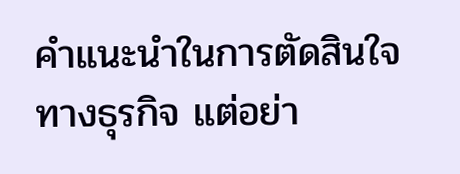คำแนะนำในการตัดสินใจทางธุรกิจ แต่อย่า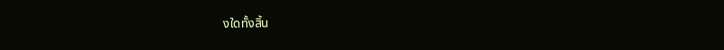งใดทั้งสิ้น